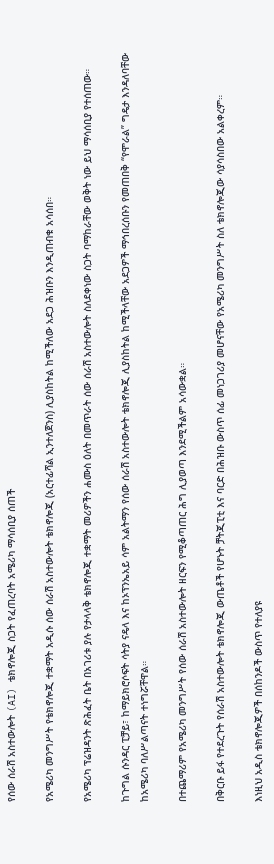የሰው ሰራሽ አስተውሎት (AI) ቴክኖሎጂ ስጋት የፈጠረባት አሜሪካ ማሳሰቢያ ሰጠች

የአሜሪካ መንግሥት የቴክኖሎጂ ተቋማት አዲሱ ሰው ሰራሽ አስተውሎት ቴክኖሎጂ (አርተፊሻል ኢንተለጀንስ) ሊያስከትል ከሚችለው አደጋ ሕዝቡን እንዲጠብቁ አሳሰበ።

የአሜሪካ ፕሬዝዳንት ጽሕፈት ቤት በአገሪቱ ያሉ የታላላቅ ቴክኖሎጂ ተቋማት መሪዎችን ሐሙስ ዕለት በመጥራት ሰው ሰራሽ አስተውሎት ስለደቀነው ስጋት ባማከራቸው ወቅት ነው ይህ ማሳሰቢያ የተሰጠው።

ከጉግል ሱንዳር ፒቻይ፣ ከማይክሮሶፍት ሳትያ ናዴላ እና ከኦፕንኤአይ ሳም አልትማን የሰው ሰራሽ አስተውሎት ቴክኖሎጂ ሊያስከትል ከሚችላቸው አደጋዎች ማኅበረሰቡን የመጠበቅ “የሞራል” ግዴታ እንዳለባቸው ከአሜሪካ ባለሥልጣናት ተነግሯቸዋል።

በተጨማሪም የአሜሪካ መንግሥት የሰው ሰራሽ አስተውሎት ዘርፍን የሚቆጣጠር ሕግ ሊያወጣ እንደሚችልም አሳውቋል።

በቅርቡ ይፋ የተደረጉት የሰራሽ አስተውሎት ቴክኖሎጂ ውጤቶች የሆኑት ቻትጂፒቲ እና ባርድ በሕዝቡ ውስጥ ሰፊ መነጋገሪያ መሆናቸው የአሜሪካ መንግሥት ስለ ቴክኖሎጂው ሳያሳስበው አልቀረም።

እነዚህ አዲስ ቴክኖሎጂዎች በሰከንዶች ውስጥ የተለያዩ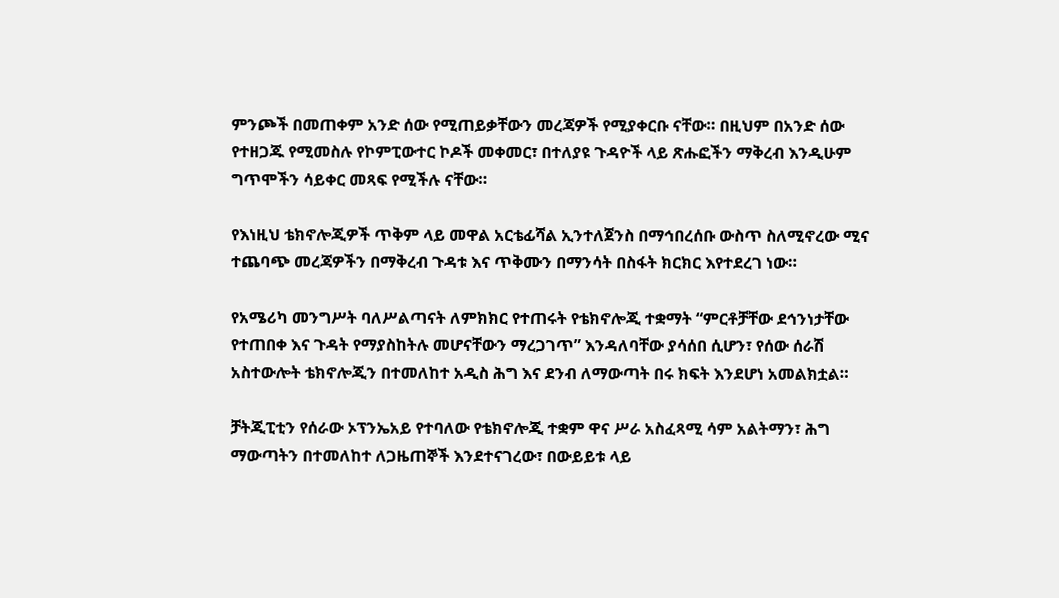ምንጮች በመጠቀም አንድ ሰው የሚጠይቃቸውን መረጃዎች የሚያቀርቡ ናቸው። በዚህም በአንድ ሰው የተዘጋጁ የሚመስሉ የኮምፒውተር ኮዶች መቀመር፣ በተለያዩ ጉዳዮች ላይ ጽሑፎችን ማቅረብ እንዲሁም ግጥሞችን ሳይቀር መጻፍ የሚችሉ ናቸው።

የእነዚህ ቴክኖሎጂዎች ጥቅም ላይ መዋል አርቴፊሻል ኢንተለጀንስ በማኅበረሰቡ ውስጥ ስለሚኖረው ሚና ተጨባጭ መረጃዎችን በማቅረብ ጉዳቱ እና ጥቅሙን በማንሳት በስፋት ክርክር እየተደረገ ነው።

የአሜሪካ መንግሥት ባለሥልጣናት ለምክክር የተጠሩት የቴክኖሎጂ ተቋማት “ምርቶቻቸው ደኅንነታቸው የተጠበቀ እና ጉዳት የማያስከትሉ መሆናቸውን ማረጋገጥ” እንዳለባቸው ያሳሰበ ሲሆን፣ የሰው ሰራሽ አስተውሎት ቴክኖሎጂን በተመለከተ አዲስ ሕግ እና ደንብ ለማውጣት በሩ ክፍት እንደሆነ አመልክቷል።

ቻትጂፒቲን የሰራው ኦፕንኤአይ የተባለው የቴክኖሎጂ ተቋም ዋና ሥራ አስፈጻሚ ሳም አልትማን፣ ሕግ ማውጣትን በተመለከተ ለጋዜጠኞች እንደተናገረው፣ በውይይቱ ላይ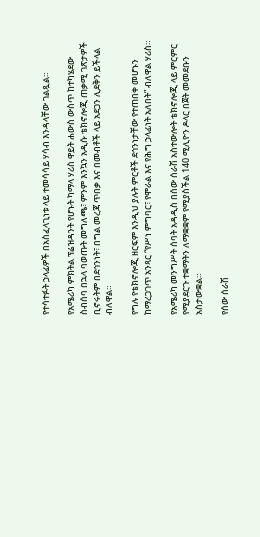የተሳተፉት ኃላፊዎች በአስፈላጊነቱ ላይ ተመሳሳይ ሃሳብ እንዳላቸው ገልጿል።

የአሜሪካ ምክትል ፕሬዝዳንት የሆኑት ካማላ ሃሪስ ዋይት ሐውስ ውስጥ ከተካሄደው ስብሰባ በኋላ ባወጡት መግለጫ፣ ምንም እንኳን አዲሱ ቴክኖሎጂ ጠቃሚ ገጽታዎች ቢኖሩትም በደኅንነት፣ በግል መረጃ ጥበቃ እና በመብቶች ላይ አደጋን ሊደቅን ይችላል ብለዋል።

የግሉ የቴክኖሎጂ ዘርፍም እንዲህ ያሉት ምርቶች ደኅንነታቸው የተጠበቀ መሆኑን ከማረጋገጥ አንጻር “የሥነ ምግባር፣ የሞራል እና የሕግ ኃላፊነት አለበት” ብለዋል ሃሪስ።

የአሜሪካ መንግሥት ሰባት አዳዲስ በሰው ሰራሽ አስተውሎት ቴክኖሎጂ ላይ ምርምር የሚያደርጉ ተቋማትን ለማቋቋም የሚያስችል 140 ሚሊዮን ዶላር በጀት መመደቡን አስታውቋል።

የሰው ሰራሽ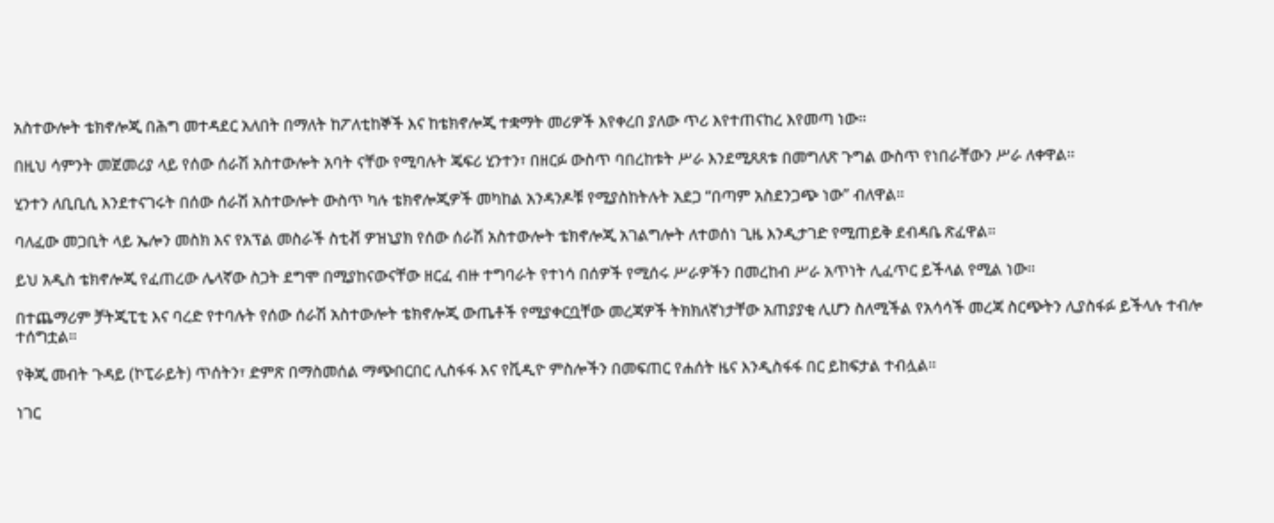አስተውሎት ቴክኖሎጂ በሕግ መተዳደር አለበት በማለት ከፖለቲከኞች እና ከቴክኖሎጂ ተቋማት መሪዎች እየቀረበ ያለው ጥሪ እየተጠናከረ እየመጣ ነው።

በዚህ ሳምንት መጀመሪያ ላይ የሰው ሰራሽ አስተውሎት አባት ናቸው የሚባሉት ጄፍሪ ሂንተን፣ በዘርፉ ውስጥ ባበረከቱት ሥራ እንደሚጸጸቱ በመግለጽ ጉግል ውስጥ የነበራቸውን ሥራ ለቀዋል።

ሂንተን ለቢቢሲ እንደተናገሩት በሰው ሰራሽ አስተውሎት ውስጥ ካሉ ቴክኖሎጂዎች መካከል አንዳንዶቹ የሚያስከትሉት አደጋ “በጣም አስደንጋጭ ነው” ብለዋል።

ባለፈው መጋቢት ላይ ኤሎን መስክ እና የአፕል መስራች ስቲቭ ዎዝኒያክ የሰው ሰራሽ አስተውሎት ቴክኖሎጂ አገልግሎት ለተወሰነ ጊዜ እንዲታገድ የሚጠይቅ ደብዳቤ ጽፈዋል።

ይህ አዲስ ቴክኖሎጂ የፈጠረው ሌላኛው ስጋት ደግሞ በሚያከናውናቸው ዘርፈ ብዙ ተግባራት የተነሳ በሰዎች የሚሰሩ ሥራዎችን በመረከብ ሥራ አጥነት ሊፈጥር ይችላል የሚል ነው።

በተጨማሪም ቻትጂፒቲ እና ባረድ የተባሉት የሰው ሰራሽ አስተውሎት ቴክኖሎጂ ውጤቶች የሚያቀርቧቸው መረጃዎች ትክክለኛነታቸው አጠያያቂ ሊሆን ስለሚችል የአሳሳች መረጃ ስርጭትን ሊያስፋፉ ይችላሉ ተብሎ ተሰግቷል።

የቅጂ መብት ጉዳይ (ኮፒራይት) ጥሰትን፣ ድምጽ በማስመሰል ማጭበርበር ሊስፋፋ እና የቪዲዮ ምስሎችን በመፍጠር የሐሰት ዜና እንዲስፋፋ በር ይከፍታል ተብሏል።

ነገር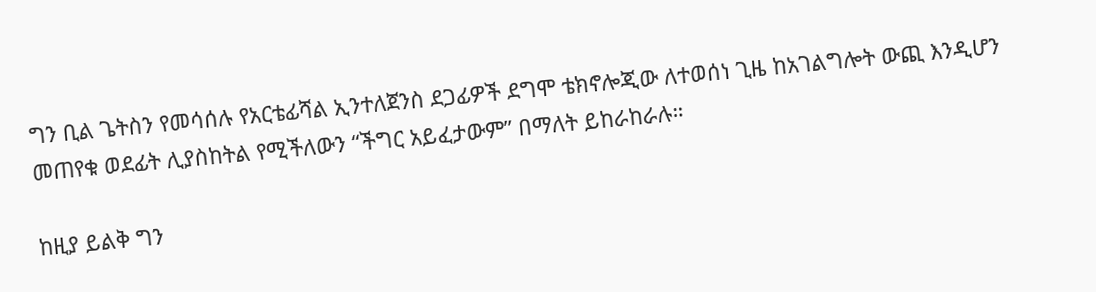ግን ቢል ጌትስን የመሳሰሉ የአርቴፊሻል ኢንተለጀንስ ደጋፊዎች ደግሞ ቴክኖሎጂው ለተወሰነ ጊዜ ከአገልግሎት ውጪ እንዲሆን መጠየቁ ወደፊት ሊያስከትል የሚችለውን “ችግር አይፈታውም” በማለት ይከራከራሉ።

ከዚያ ይልቅ ግን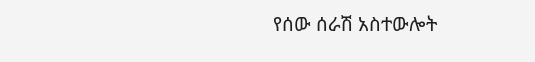የሰው ሰራሽ አስተውሎት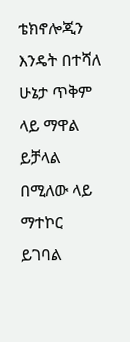ቴክኖሎጂን እንዴት በተሻለ ሁኔታ ጥቅም ላይ ማዋል ይቻላል በሚለው ላይ ማተኮር ይገባል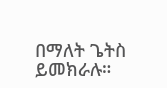በማለት ጌትስ ይመክራሉ።